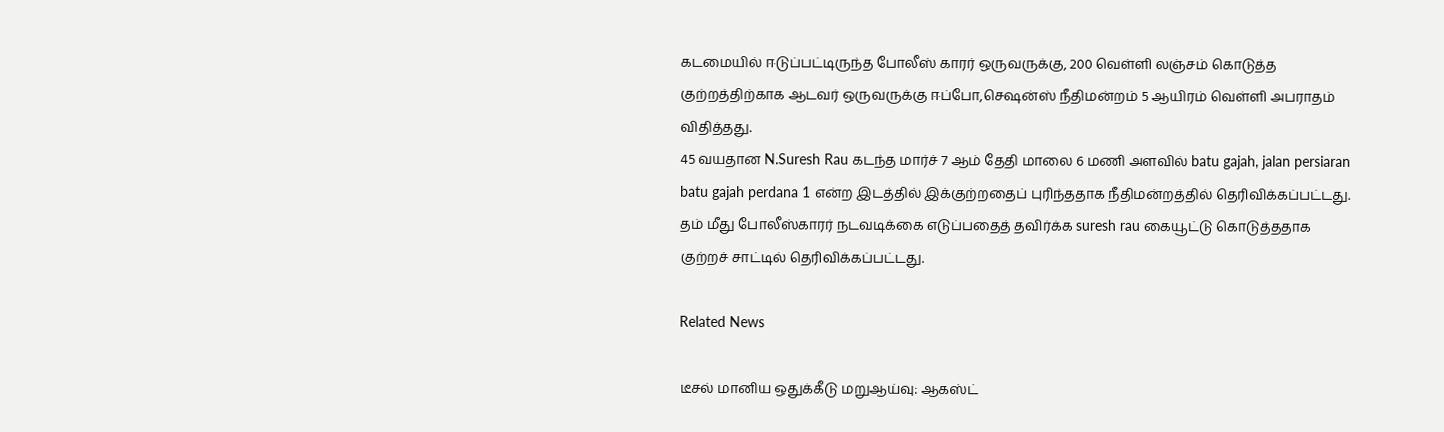கடமையில் ஈடுப்பட்டிருந்த போலீஸ் காரர் ஒருவருக்கு, 200 வெள்ளி லஞ்சம் கொடுத்த குற்றத்திற்காக ஆடவர் ஒருவருக்கு ஈப்போ,செஷன்ஸ் நீதிமன்றம் 5 ஆயிரம் வெள்ளி அபராதம் விதித்தது.
45 வயதான N.Suresh Rau கடந்த மார்ச் 7 ஆம் தேதி மாலை 6 மணி அளவில் batu gajah, jalan persiaran batu gajah perdana 1 என்ற இடத்தில் இக்குற்றதைப் புரிந்ததாக நீதிமன்றத்தில் தெரிவிக்கப்பட்டது.
தம் மீது போலீஸ்காரர் நடவடிக்கை எடுப்பதைத் தவிர்க்க suresh rau கையூட்டு கொடுத்ததாக குற்றச் சாட்டில் தெரிவிக்கப்பட்டது.

Related News

டீசல் மானிய ஒதுக்கீடு மறுஆய்வு: ஆகஸ்ட்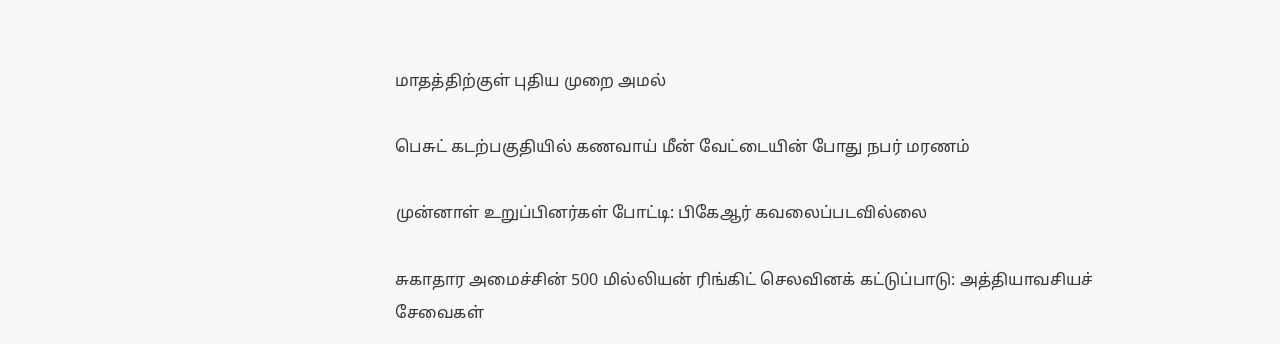மாதத்திற்குள் புதிய முறை அமல்

பெசுட் கடற்பகுதியில் கணவாய் மீன் வேட்டையின் போது நபர் மரணம்

முன்னாள் உறுப்பினர்கள் போட்டி: பிகேஆர் கவலைப்படவில்லை

சுகாதார அமைச்சின் 500 மில்லியன் ரிங்கிட் செலவினக் கட்டுப்பாடு: அத்தியாவசியச் சேவைகள்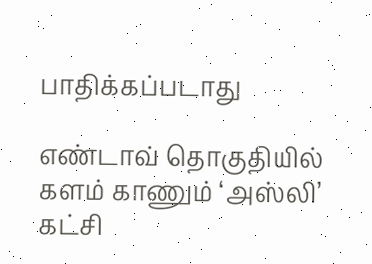பாதிக்கப்படாது

எண்டாவ் தொகுதியில் களம் காணும் ‘அஸ்லி’ கட்சி